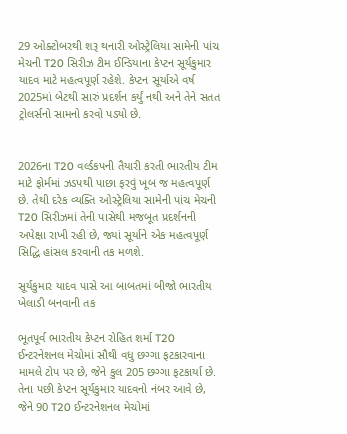29 ઓક્ટોબરથી શરૂ થનારી ઓસ્ટ્રેલિયા સામેની પાંચ મેચની T20 સિરીઝ ટીમ ઈન્ડિયાના કેપ્ટન સૂર્યકુમાર યાદવ માટે મહત્વપૂર્ણ રહેશે. કેપ્ટન સૂર્યાએ વર્ષ 2025માં બેટથી સારું પ્રદર્શન કર્યું નથી અને તેને સતત ટ્રોલર્સનો સામનો કરવો પડ્યો છે.


2026ના T20 વર્લ્ડકપની તૈયારી કરતી ભારતીય ટીમ માટે ફોર્મમાં ઝડપથી પાછા ફરવું ખૂબ જ મહત્વપૂર્ણ છે. તેથી દરેક વ્યક્તિ ઓસ્ટ્રેલિયા સામેની પાંચ મેચની T20 સિરીઝમાં તેની પાસેથી મજબૂત પ્રદર્શનની અપેક્ષા રાખી રહી છે, જ્યાં સૂર્યાને એક મહત્વપૂર્ણ સિદ્ધિ હાંસલ કરવાની તક મળશે.

સૂર્યકુમાર યાદવ પાસે આ બાબતમાં બીજો ભારતીય ખેલાડી બનવાની તક

ભૂતપૂર્વ ભારતીય કેપ્ટન રોહિત શર્મા T20 ઈન્ટરનેશનલ મેચોમાં સૌથી વધુ છગ્ગા ફટકારવાના મામલે ટોપ પર છે, જેને કુલ 205 છગ્ગા ફટકાર્યા છે. તેના પછી કેપ્ટન સૂર્યકુમાર યાદવનો નંબર આવે છે, જેને 90 T20 ઈન્ટરનેશનલ મેચોમાં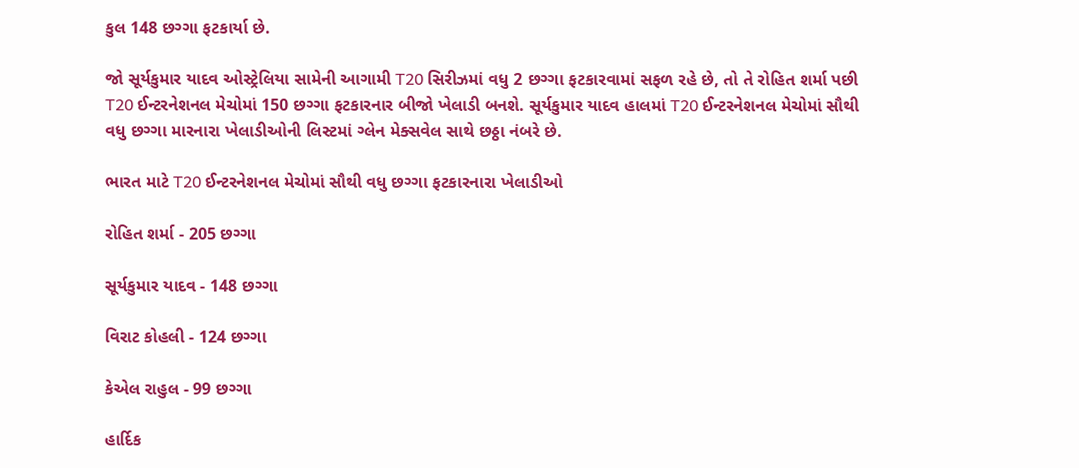કુલ 148 છગ્ગા ફટકાર્યા છે.

જો સૂર્યકુમાર યાદવ ઓસ્ટ્રેલિયા સામેની આગામી T20 સિરીઝમાં વધુ 2 છગ્ગા ફટકારવામાં સફળ રહે છે, તો તે રોહિત શર્મા પછી T20 ઈન્ટરનેશનલ મેચોમાં 150 છગ્ગા ફટકારનાર બીજો ખેલાડી બનશે. સૂર્યકુમાર યાદવ હાલમાં T20 ઈન્ટરનેશનલ મેચોમાં સૌથી વધુ છગ્ગા મારનારા ખેલાડીઓની લિસ્ટમાં ગ્લેન મેક્સવેલ સાથે છઠ્ઠા નંબરે છે.

ભારત માટે T20 ઈન્ટરનેશનલ મેચોમાં સૌથી વધુ છગ્ગા ફટકારનારા ખેલાડીઓ

રોહિત શર્મા - 205 છગ્ગા

સૂર્યકુમાર યાદવ - 148 છગ્ગા

વિરાટ કોહલી - 124 છગ્ગા

કેએલ રાહુલ - 99 છગ્ગા

હાર્દિક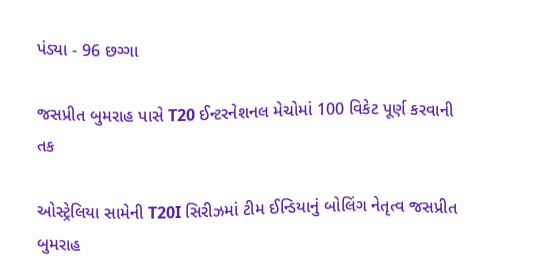પંડ્યા - 96 છગ્ગા

જસપ્રીત બુમરાહ પાસે T20 ઈન્ટરનેશનલ મેચોમાં 100 વિકેટ પૂર્ણ કરવાની તક

ઓસ્ટ્રેલિયા સામેની T20I સિરીઝમાં ટીમ ઈન્ડિયાનું બોલિંગ નેતૃત્વ જસપ્રીત બુમરાહ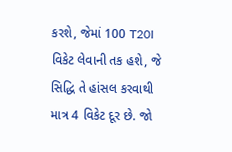કરશે, જેમાં 100 T20I વિકેટ લેવાની તક હશે, જે સિદ્ધિ તે હાંસલ કરવાથી માત્ર 4 વિકેટ દૂર છે. જો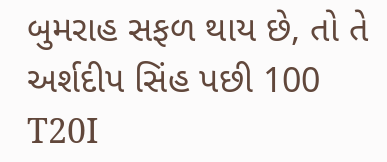બુમરાહ સફળ થાય છે, તો તે અર્શદીપ સિંહ પછી 100 T20I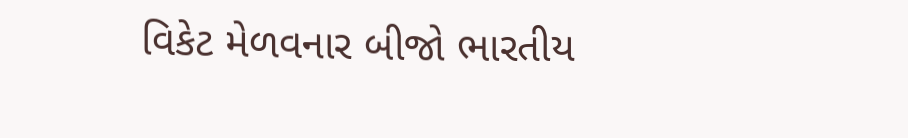વિકેટ મેળવનાર બીજો ભારતીય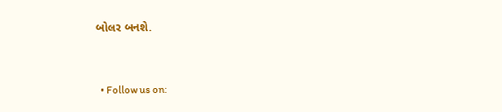બોલર બનશે.


  • Follow us on: